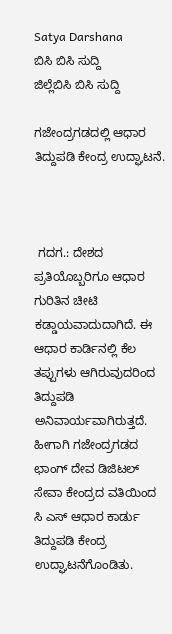Satya Darshana
ಬಿಸಿ ಬಿಸಿ ಸುದ್ದಿ
ಜಿಲ್ಲೆಬಿಸಿ ಬಿಸಿ ಸುದ್ದಿ

ಗಜೇಂದ್ರಗಡದಲ್ಲಿ ಆಧಾರ ತಿದ್ದುಪಡಿ ಕೇಂದ್ರ ಉದ್ಘಾಟನೆ.



 ಗದಗ.: ದೇಶದ ಪ್ರತಿಯೊಬ್ಬರಿಗೂ ಆಧಾರ ಗುರಿತಿನ ಚೀಟಿ ಕಡ್ಡಾಯವಾದುದಾಗಿದೆ. ಈ ಆಧಾರ ಕಾರ್ಡಿನಲ್ಲಿ ಕೆಲ ತಪ್ಪುಗಳು ಆಗಿರುವುದರಿಂದ ತಿದ್ದುಪಡಿ ಅನಿವಾರ್ಯವಾಗಿರುತ್ತದೆ‌. ಹೀಗಾಗಿ ಗಜೇಂದ್ರಗಡದ ಛಾಂಗ್ ದೇವ ಡಿಜಿಟಲ್ ಸೇವಾ ಕೇಂದ್ರದ ವತಿಯಿಂದ ಸಿ ಎಸ್ ಆಧಾರ ಕಾರ್ಡು ತಿದ್ದುಪಡಿ ಕೇಂದ್ರ ಉದ್ಘಾಟನೆಗೊಂಡಿತು.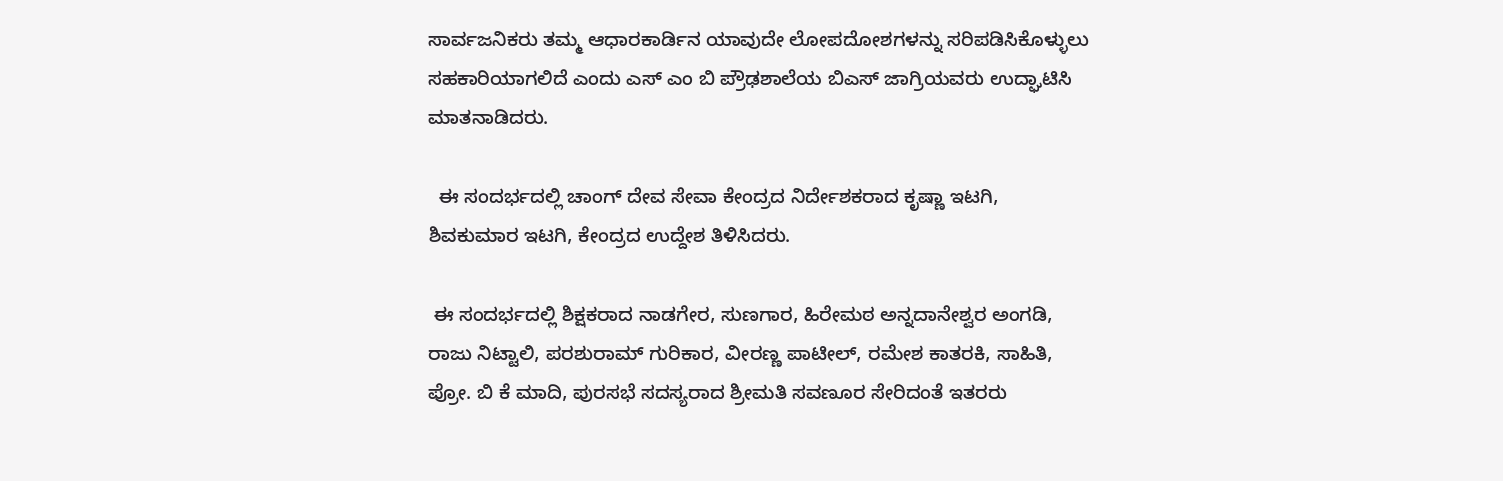ಸಾರ್ವಜನಿಕರು ತಮ್ಮ ಆಧಾರಕಾರ್ಡಿನ ಯಾವುದೇ ಲೋಪದೋಶಗಳನ್ನು ಸರಿಪಡಿಸಿಕೊಳ್ಳುಲು ಸಹಕಾರಿಯಾಗಲಿದೆ ಎಂದು ಎಸ್ ಎಂ ಬಿ ಪ್ರೌಢಶಾಲೆಯ ಬಿ‌ಎಸ್ ಜಾಗ್ರಿಯವರು ಉದ್ಘಾಟಿಸಿ ಮಾತನಾಡಿದರು.

  ಈ ಸಂದರ್ಭದಲ್ಲಿ ಚಾಂಗ್ ದೇವ ಸೇವಾ ಕೇಂದ್ರದ ನಿರ್ದೇಶಕರಾದ ಕೃಷ್ಣಾ ಇಟಗಿ, ಶಿವಕುಮಾರ ಇಟಗಿ, ಕೇಂದ್ರದ ಉದ್ದೇಶ ತಿಳಿಸಿದರು.

 ಈ ಸಂದರ್ಭದಲ್ಲಿ ಶಿಕ್ಷಕರಾದ ನಾಡಗೇರ, ಸುಣಗಾರ, ಹಿರೇಮಠ ಅನ್ನದಾನೇಶ್ವರ ಅಂಗಡಿ, ರಾಜು ನಿಟ್ಟಾಲಿ, ಪರಶುರಾಮ್ ಗುರಿಕಾರ, ವೀರಣ್ಣ ಪಾಟೀಲ್, ರಮೇಶ ಕಾತರಕಿ, ಸಾಹಿತಿ, ಪ್ರೋ. ಬಿ ಕೆ ಮಾದಿ, ಪುರಸಭೆ ಸದಸ್ಯರಾದ ಶ್ರೀಮತಿ ಸವಣೂರ ಸೇರಿದಂತೆ ಇತರರು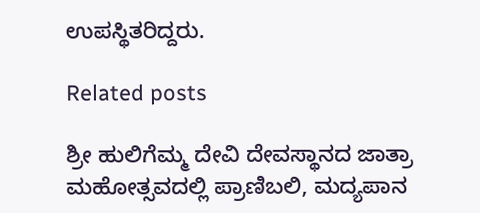ಉಪಸ್ಥಿತರಿದ್ದರು.

Related posts

ಶ್ರೀ ಹುಲಿಗೆಮ್ಮ ದೇವಿ ದೇವಸ್ಥಾನದ ಜಾತ್ರಾ ಮಹೋತ್ಸವದಲ್ಲಿ ಪ್ರಾಣಿಬಲಿ, ಮದ್ಯಪಾನ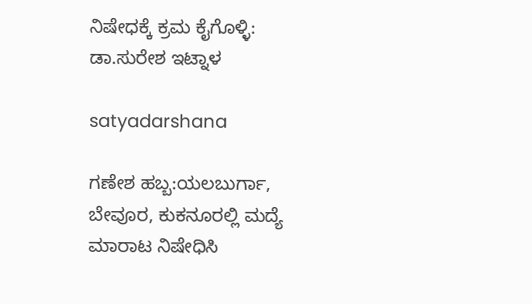ನಿಷೇಧಕ್ಕೆ ಕ್ರಮ ಕೈಗೊಳ್ಳಿ: ಡಾ.ಸುರೇಶ ಇಟ್ನಾಳ

satyadarshana

ಗಣೇಶ ಹಬ್ಬ:ಯಲಬುರ್ಗಾ, ಬೇವೂರ, ಕುಕನೂರಲ್ಲಿ ಮದ್ಯೆ ಮಾರಾಟ ನಿಷೇಧಿಸಿ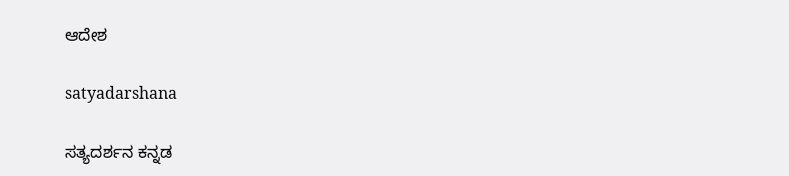ಆದೇಶ

satyadarshana

ಸತ್ಯದರ್ಶನ ಕನ್ನಡ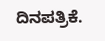ದಿನಪತ್ರಿಕೆ.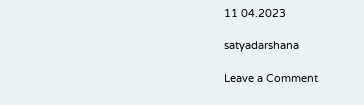11 04.2023

satyadarshana

Leave a Comment